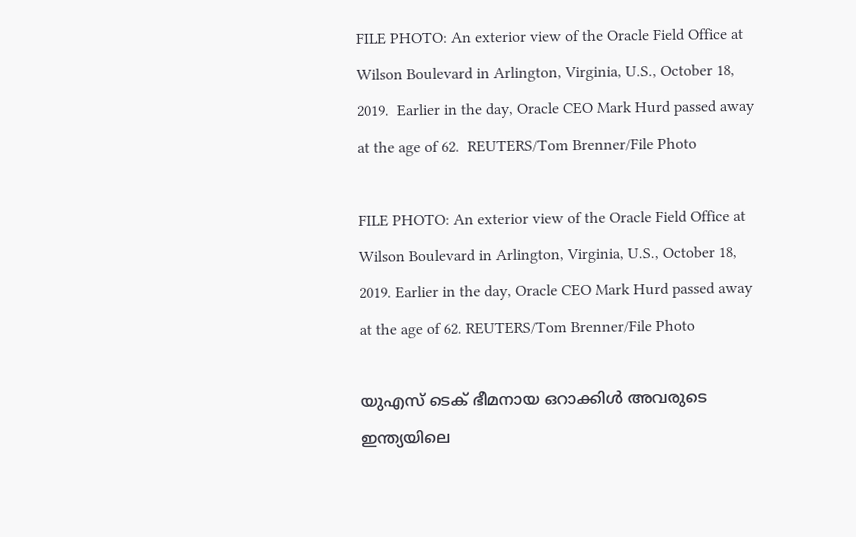FILE PHOTO: An exterior view of the Oracle Field Office at Wilson Boulevard in Arlington, Virginia, U.S., October 18, 2019.  Earlier in the day, Oracle CEO Mark Hurd passed away at the age of 62.  REUTERS/Tom Brenner/File Photo

FILE PHOTO: An exterior view of the Oracle Field Office at Wilson Boulevard in Arlington, Virginia, U.S., October 18, 2019. Earlier in the day, Oracle CEO Mark Hurd passed away at the age of 62. REUTERS/Tom Brenner/File Photo

യുഎസ് ടെക് ഭീമനായ ഒറാക്കിള്‍ അവരുടെ ഇന്ത്യയിലെ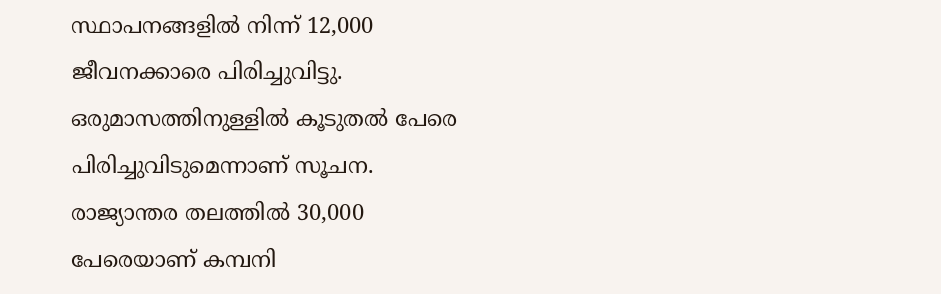സ്ഥാപനങ്ങളില്‍ നിന്ന് 12,000 ജീവനക്കാരെ പിരിച്ചുവിട്ടു. ഒരുമാസത്തിനുള്ളില്‍ കൂടുതല്‍ പേരെ പിരിച്ചുവിടുമെന്നാണ് സൂചന. രാജ്യാന്തര തലത്തില്‍ 30,000 പേരെയാണ് കമ്പനി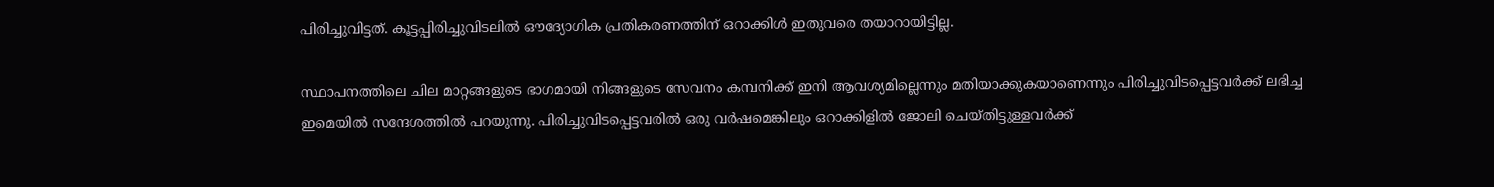പിരിച്ചുവിട്ടത്. കൂട്ടപ്പിരിച്ചുവിടലില്‍ ഔദ്യോഗിക പ്രതികരണത്തിന് ഒറാക്കിള്‍ ഇതുവരെ തയാറായിട്ടില്ല.

സ്ഥാപനത്തിലെ ചില മാറ്റങ്ങളുടെ ഭാഗമായി നിങ്ങളുടെ സേവനം കമ്പനിക്ക് ഇനി ആവശ്യമില്ലെന്നും മതിയാക്കുകയാണെന്നും പിരിച്ചുവിടപ്പെട്ടവര്‍ക്ക് ലഭിച്ച ഇമെയില്‍ സന്ദേശത്തില്‍ പറയുന്നു. പിരിച്ചുവിടപ്പെട്ടവരില്‍ ഒരു വര്‍ഷമെങ്കിലും ഒറാക്കിളില്‍ ജോലി ചെയ്തിട്ടുള്ളവര്‍ക്ക്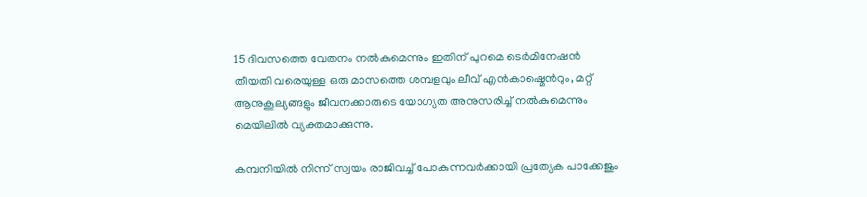15 ദിവസത്തെ വേതനം നല്‍കുമെന്നും ഇതിന് പുറമെ ടെര്‍മിനേഷന്‍ തീയതി വരെയുള്ള ഒരു മാസത്തെ ശമ്പളവും ലീവ് എന്‍കാഷ്മെന്‍റും, മറ്റ് ആനുകൂല്യങ്ങളും ജീവനക്കാരുടെ യോഗ്യത അനുസരിച്ച് നല്‍കുമെന്നും മെയിലില്‍ വ്യക്തമാക്കുന്നു.

കമ്പനിയില്‍ നിന്ന് സ്വയം രാജിവച്ച് പോകുന്നവര്‍ക്കായി പ്രത്യേക പാക്കേജും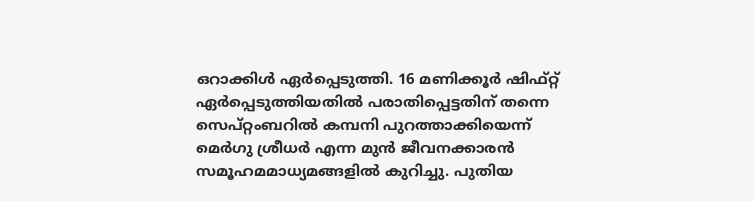ഒറാക്കിള്‍ ഏര്‍പ്പെടുത്തി. 16 മണിക്കൂര്‍ ഷിഫ്റ്റ് ഏര്‍പ്പെടുത്തിയതില്‍ പരാതിപ്പെട്ടതിന് തന്നെ സെപ്റ്റംബറില്‍ കമ്പനി പുറത്താക്കിയെന്ന് മെര്‍ഗു ശ്രീധര്‍ എന്ന മുന്‍ ജീവനക്കാരന്‍ സമൂഹമമാധ്യമങ്ങളില്‍ കുറിച്ചു. പുതിയ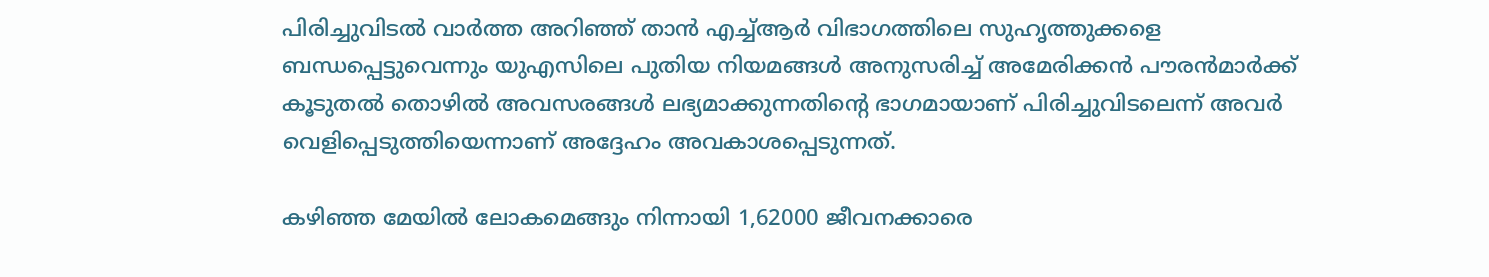പിരിച്ചുവിടല്‍ വാര്‍ത്ത അറിഞ്ഞ് താന്‍ എച്ച്ആര്‍ വിഭാഗത്തിലെ സുഹൃത്തുക്കളെ ബന്ധപ്പെട്ടുവെന്നും യുഎസിലെ പുതിയ നിയമങ്ങള്‍ അനുസരിച്ച് അമേരിക്കന്‍ പൗരന്‍മാര്‍ക്ക് കൂടുതല്‍ തൊഴില്‍ അവസരങ്ങള്‍ ലഭ്യമാക്കുന്നതിന്‍റെ ഭാഗമായാണ് പിരിച്ചുവിടലെന്ന് അവര്‍ വെളിപ്പെടുത്തിയെന്നാണ് അദ്ദേഹം അവകാശപ്പെടുന്നത്.

കഴിഞ്ഞ മേയില്‍ ലോകമെങ്ങും നിന്നായി 1,62000 ജീവനക്കാരെ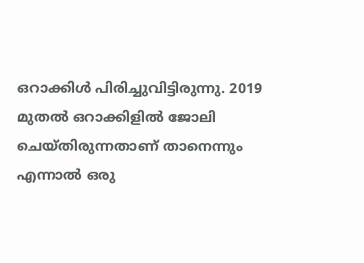ഒറാക്കിള്‍ പിരിച്ചുവിട്ടിരുന്നു. 2019 മുതല്‍ ഒറാക്കിളില്‍ ജോലി ചെയ്തിരുന്നതാണ് താനെന്നും എന്നാല്‍ ഒരു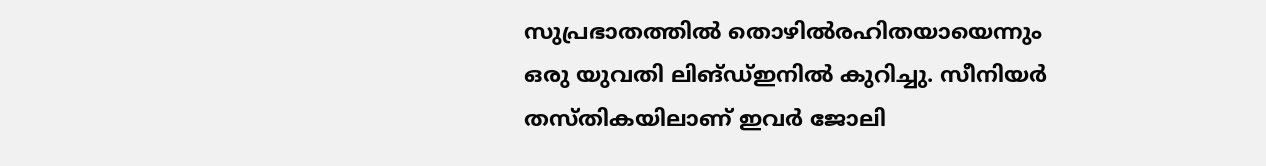സുപ്രഭാതത്തില്‍ തൊഴില്‍രഹിതയായെന്നും ഒരു യുവതി ലിങ്ഡ്ഇനില്‍ കുറിച്ചു. സീനിയര്‍ തസ്തികയിലാണ് ഇവര്‍ ജോലി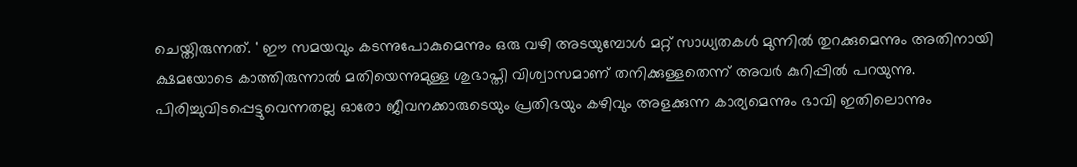ചെയ്തിരുന്നത്. ' ഈ സമയവും കടന്നുപോകുമെന്നും ഒരു വഴി അടയുമ്പോള്‍ മറ്റ് സാധ്യതകള്‍ മുന്നില്‍ തുറക്കുമെന്നും അതിനായി ക്ഷമയോടെ കാത്തിരുന്നാല്‍ മതിയെന്നുമുള്ള ശുഭാപ്തി വിശ്വാസമാണ് തനിക്കുള്ളതെന്ന് അവര്‍ കുറിപ്പില്‍ പറയുന്നു. പിരിച്ചുവിടപ്പെട്ടുവെന്നതല്ല ഓരോ ജീവനക്കാരുടെയും പ്രതിഭയും കഴിവും അളക്കുന്ന കാര്യമെന്നും ഭാവി ഇതിലൊന്നും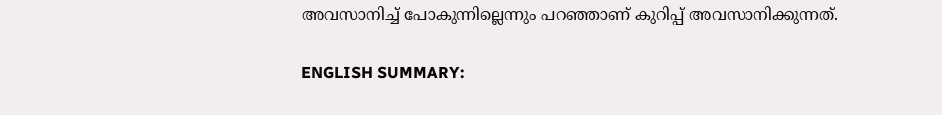അവസാനിച്ച് പോകുന്നില്ലെന്നും പറഞ്ഞാണ് കുറിപ്പ് അവസാനിക്കുന്നത്.

ENGLISH SUMMARY: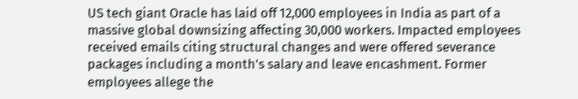US tech giant Oracle has laid off 12,000 employees in India as part of a massive global downsizing affecting 30,000 workers. Impacted employees received emails citing structural changes and were offered severance packages including a month's salary and leave encashment. Former employees allege the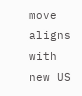move aligns with new US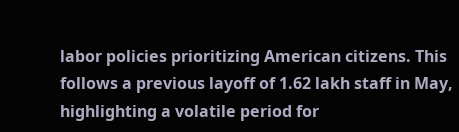labor policies prioritizing American citizens. This follows a previous layoff of 1.62 lakh staff in May, highlighting a volatile period for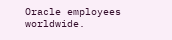Oracle employees worldwide.